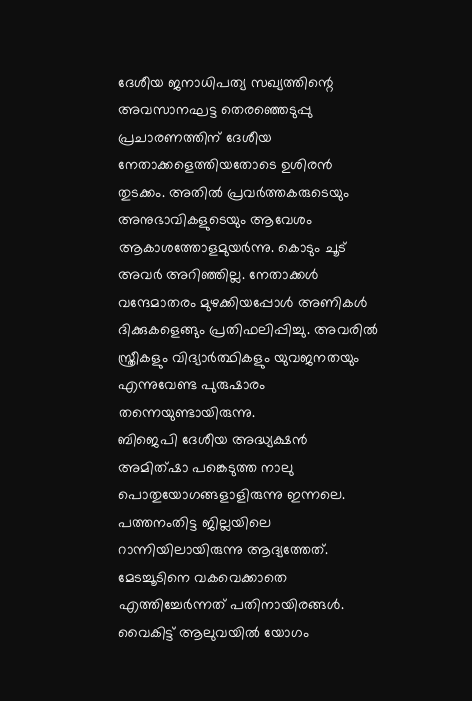ദേശീയ ജനാധിപത്യ സഖ്യത്തിന്റെ അവസാനഘട്ട തെരഞ്ഞെടുപ്പു പ്രചാരണത്തിന് ദേശീയ നേതാക്കളെത്തിയതോടെ ഉശിരൻ തുടക്കം. അതിൽ പ്രവർത്തകരുടെയും അനുഭാവികളുടെയും ആവേശം ആകാശത്തോളമുയർന്നു. കൊടും ചൂട് അവർ അറിഞ്ഞില്ല. നേതാക്കൾ വന്ദേമാതരം മുഴക്കിയപ്പോൾ അണികൾ ദിക്കുകളെങ്ങും പ്രതിഫലിപ്പിച്ചു. അവരിൽ സ്ത്രീകളും വിദ്യാർത്ഥികളും യുവജനതയും എന്നുവേണ്ട പുരുഷാരം തന്നെയുണ്ടായിരുന്നു.
ബിജെപി ദേശീയ അദ്ധ്യക്ഷൻ അമിത്ഷാ പങ്കെടുത്ത നാലു പൊതുയോഗങ്ങളാളിരുന്നു ഇന്നലെ. പത്തനംതിട്ട ജില്ലയിലെ റാന്നിയിലായിരുന്നു ആദ്യത്തേത്. മേടച്ചൂടിനെ വകവെക്കാതെ എത്തിച്ചേർന്നത് പതിനായിരങ്ങൾ. വൈകിട്ട് ആലുവയിൽ യോഗം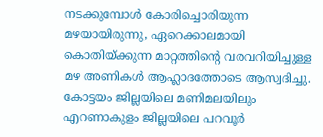നടക്കുമ്പോൾ കോരിച്ചൊരിയുന്ന മഴയായിരുന്നു, ഏറെക്കാലമായി കൊതിയ്ക്കുന്ന മാറ്റത്തിന്റെ വരവറിയിച്ചുള്ള മഴ അണികൾ ആഹ്ലാദത്തോടെ ആസ്വദിച്ചു.
കോട്ടയം ജില്ലയിലെ മണിമലയിലും എറണാകുളം ജില്ലയിലെ പറവൂർ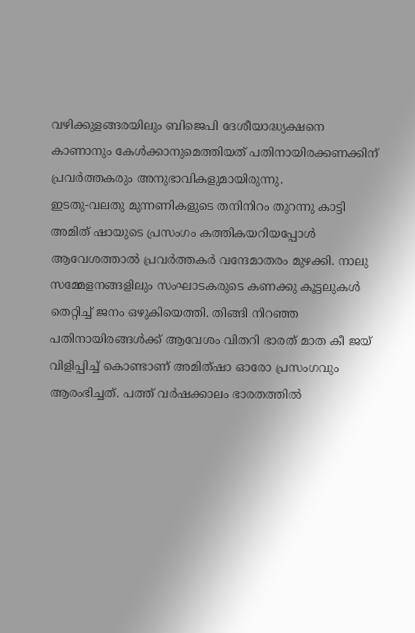വഴിക്കുളങ്ങരയിലും ബിജെപി ദേശീയാദ്ധ്യക്ഷനെ കാണാനും കേൾക്കാനുമെത്തിയത് പതിനായിരക്കണക്കിന് പ്രവർത്തകരും അനുഭാവികളുമായിരുന്നു.
ഇടതു-വലതു മുന്നണികളുടെ തനിനിറം തുറന്നു കാട്ടി അമിത് ഷായുടെ പ്രസംഗം കത്തികയറിയപ്പോൾ ആവേശത്താൽ പ്രവർത്തകർ വന്ദേമാതരം മുഴക്കി. നാലു സമ്മേളനങ്ങളിലും സംഘാടകരുടെ കണക്കു കൂട്ടലുകൾ തെറ്റിച്ച് ജനം ഒഴുകിയെത്തി. തിങ്ങി നിറഞ്ഞ പതിനായിരങ്ങൾക്ക് ആവേശം വിതറി ഭാരത് മാത കീ ജയ് വിളിപ്പിച്ച് കൊണ്ടാണ് അമിത്ഷാ ഓരോ പ്രസംഗവും ആരംഭിച്ചത്. പത്ത് വർഷക്കാലം ഭാരതത്തിൽ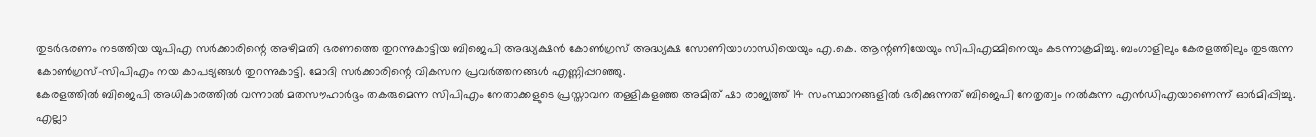തുടർഭരണം നടത്തിയ യുപിഎ സർക്കാരിന്റെ അഴിമതി ഭരണത്തെ തുറന്നുകാട്ടിയ ബിജെപി അദ്ധ്യക്ഷൻ കോൺഗ്രസ് അദ്ധ്യക്ഷ സോണിയാഗാന്ധിയെയും എ.കെ. ആന്റണിയേയും സിപിഎമ്മിനെയും കടന്നാക്രമിച്ചു. ബംഗാളിലും കേരളത്തിലും തുടരുന്ന കോൺഗ്രസ്-സിപിഎം നയ കാപട്യങ്ങൾ തുറന്നുകാട്ടി. മോദി സർക്കാരിന്റെ വികസന പ്രവർത്തനങ്ങൾ എണ്ണിപ്പറഞ്ഞു.
കേരളത്തിൽ ബിജെപി അധികാരത്തിൽ വന്നാൽ മതസൗഹാർദ്ദം തകരുമെന്ന സിപിഎം നേതാക്കളുടെ പ്രസ്താവന തള്ളികളഞ്ഞ അമിത് ഷാ രാജ്യത്ത് 14 സംസ്ഥാനങ്ങളിൽ ഭരിക്കുന്നത് ബിജെപി നേതൃത്വം നൽകുന്ന എൻഡിഎയാണെന്ന് ഓർമിപ്പിച്ചു. എല്ലാ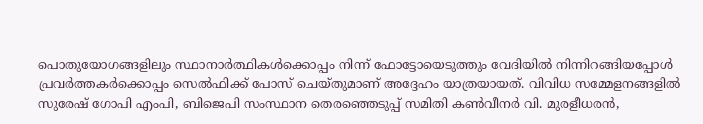പൊതുയോഗങ്ങളിലും സ്ഥാനാർത്ഥികൾക്കൊപ്പം നിന്ന് ഫോട്ടോയെടുത്തും വേദിയിൽ നിന്നിറങ്ങിയപ്പോൾ പ്രവർത്തകർക്കൊപ്പം സെൽഫിക്ക് പോസ് ചെയ്തുമാണ് അദ്ദേഹം യാത്രയായത്. വിവിധ സമ്മേളനങ്ങളിൽ സുരേഷ് ഗോപി എംപി, ബിജെപി സംസ്ഥാന തെരഞ്ഞെടുപ്പ് സമിതി കൺവീനർ വി. മുരളീധരൻ,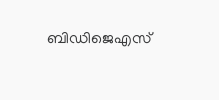ബിഡിജെഎസ്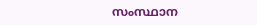സംസ്ഥാന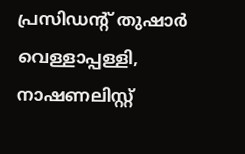പ്രസിഡന്റ് തുഷാർ വെള്ളാപ്പള്ളി, നാഷണലിസ്റ്റ്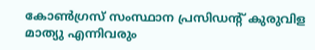കോൺഗ്രസ് സംസ്ഥാന പ്രസിഡന്റ് കുരുവിള മാത്യു എന്നിവരും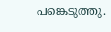പങ്കെടുത്തു.